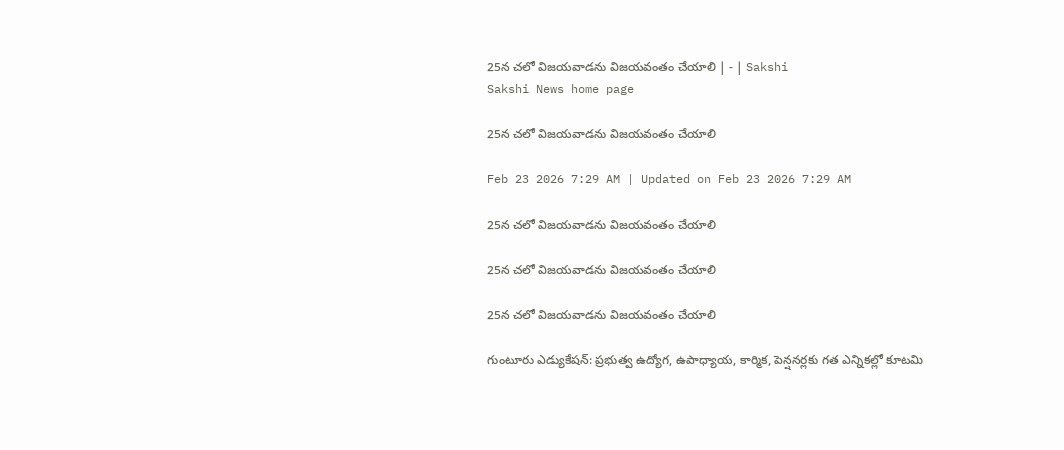25న చలో విజయవాడను విజయవంతం చేయాలి | - | Sakshi
Sakshi News home page

25న చలో విజయవాడను విజయవంతం చేయాలి

Feb 23 2026 7:29 AM | Updated on Feb 23 2026 7:29 AM

25న చలో విజయవాడను విజయవంతం చేయాలి

25న చలో విజయవాడను విజయవంతం చేయాలి

25న చలో విజయవాడను విజయవంతం చేయాలి

గుంటూరు ఎడ్యుకేషన్‌: ప్రభుత్వ ఉద్యోగ, ఉపాధ్యాయ, కార్మిక, పెన్షనర్లకు గత ఎన్నికల్లో కూటమి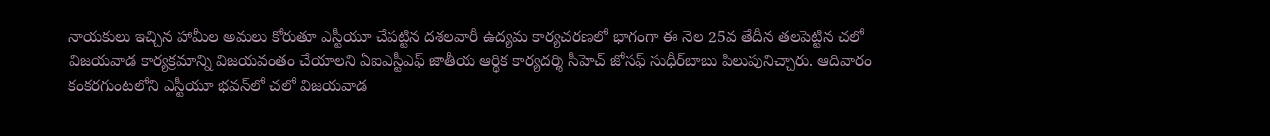నాయకులు ఇచ్చిన హామీల అమలు కోరుతూ ఎస్టీయూ చేపట్టిన దశలవారీ ఉద్యమ కార్యచరణలో భాగంగా ఈ నెల 25వ తేదీన తలపెట్టిన చలో విజయవాడ కార్యక్రమాన్ని విజయవంతం చేయాలని ఏఐఎస్టీఎఫ్‌ జాతీయ ఆర్థిక కార్యదర్శి సీహెచ్‌ జోసఫ్‌ సుధీర్‌బాబు పిలుపునిచ్చారు. ఆదివారం కంకరగుంటలోని ఎస్టీయూ భవన్‌లో చలో విజయవాడ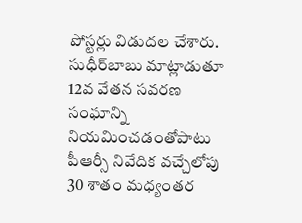పోస్టర్లు విడుదల చేశారు. సుధీర్‌బాబు మాట్లాడుతూ 12వ వేతన సవరణ సంఘాన్ని నియమించడంతోపాటు పీఆర్సీ నివేదిక వచ్చేలోపు 30 శాతం మధ్యంతర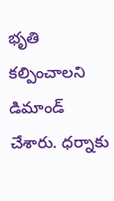భృతి కల్పించాలని డిమాండ్‌ చేశారు. ధర్నాకు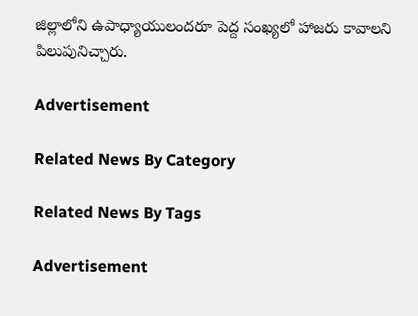జిల్లాలోని ఉపాధ్యాయులందరూ పెద్ద సంఖ్యలో హాజరు కావాలని పిలుపునిచ్చారు.

Advertisement

Related News By Category

Related News By Tags

Advertisement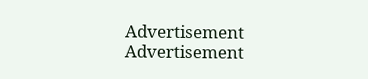Advertisement
Advertisement